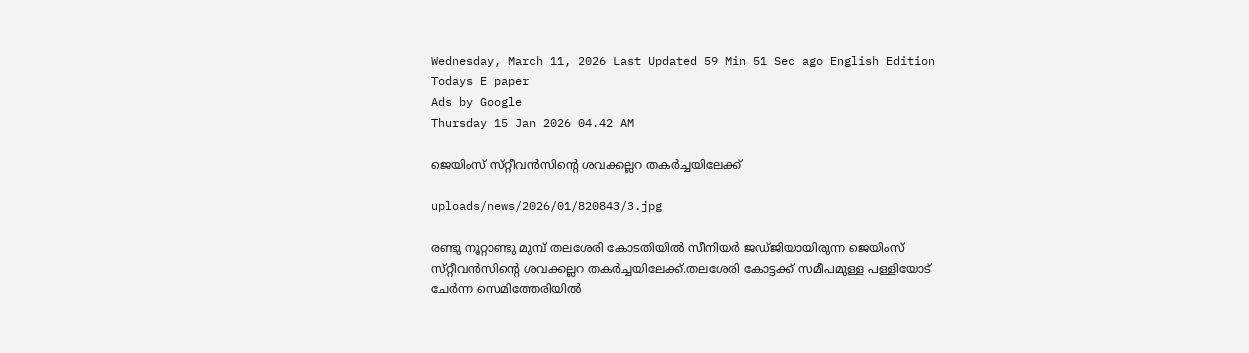Wednesday, March 11, 2026 Last Updated 59 Min 51 Sec ago English Edition
Todays E paper
Ads by Google
Thursday 15 Jan 2026 04.42 AM

ജെയിംസ്‌ സ്‌റ്റീവന്‍സിന്റെ ശവക്കല്ലറ തകര്‍ച്ചയിലേക്ക്‌

uploads/news/2026/01/820843/3.jpg

രണ്ടു നൂറ്റാണ്ടു മുമ്പ്‌ തലശേരി കോടതിയില്‍ സീനിയര്‍ ജഡ്‌ജിയായിരുന്ന ജെയിംസ്‌ സ്‌റ്റീവന്‍സിന്റെ ശവക്കല്ലറ തകര്‍ച്ചയിലേക്ക്‌.തലശേരി കോട്ടക്ക്‌ സമീപമുള്ള പള്ളിയോട്‌ ചേര്‍ന്ന സെമിത്തേരിയില്‍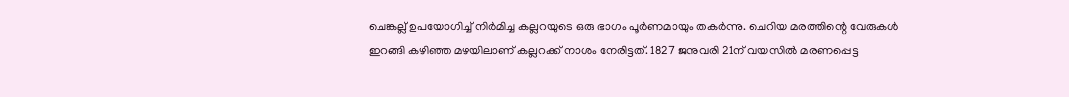ചെങ്കല്ല്‌ ഉപയോഗിച്ച്‌ നിര്‍മിച്ച കല്ലറയുടെ ഒരു ഭാഗം പൂര്‍ണമായും തകര്‍ന്നു. ചെറിയ മരത്തിന്റെ വേരുകള്‍ ഇറങ്ങി കഴിഞ്ഞ മഴയിലാണ്‌ കല്ലറക്ക്‌ നാശം നേരിട്ടത്‌. 1827 ജനുവരി 21ന്‌ വയസില്‍ മരണപ്പെട്ട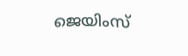ജെയിംസ്‌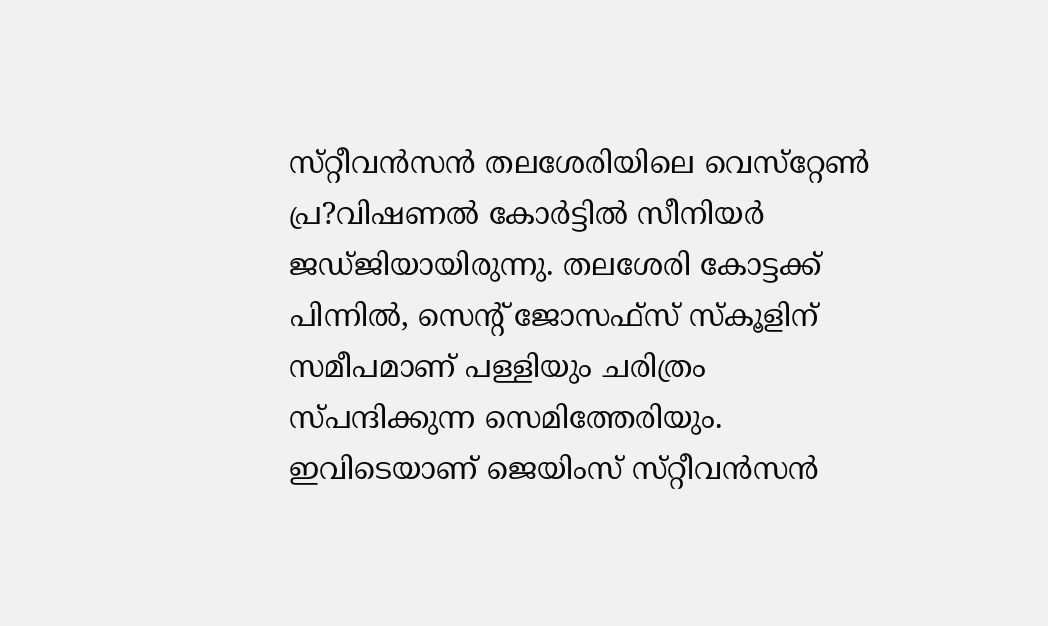സ്‌റ്റീവന്‍സന്‍ തലശേരിയിലെ വെസ്‌റ്റേണ്‍ പ്ര?വിഷണല്‍ കോര്‍ട്ടില്‍ സീനിയര്‍ ജഡ്‌ജിയായിരുന്നു. തലശേരി കോട്ടക്ക്‌ പിന്നില്‍, സെന്റ്‌ ജോസഫ്‌സ് സ്‌കൂളിന്‌ സമീപമാണ്‌ പള്ളിയും ചരിത്രം സ്‌പന്ദിക്കുന്ന സെമിത്തേരിയും. ഇവിടെയാണ്‌ ജെയിംസ്‌ സ്‌റ്റീവന്‍സന്‍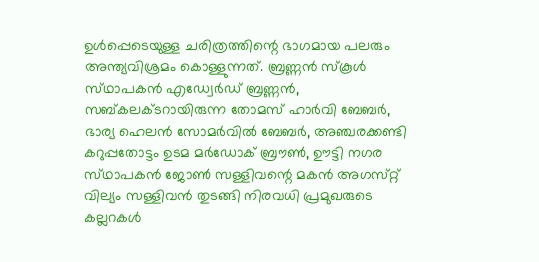ഉള്‍പ്പെടെയുള്ള ചരിത്രത്തിന്റെ ഭാഗമായ പലരും അന്ത്യവിശ്രമം കൊള്ളുന്നത്‌. ബ്രണ്ണന്‍ സ്‌കൂള്‍ സ്‌ഥാപകന്‍ എഡ്വേര്‍ഡ്‌ ബ്രണ്ണന്‍, സബ്‌കലക്‌ടറായിരുന്ന തോമസ്‌ ഹാര്‍വി ബേബര്‍, ഭാര്യ ഹെലന്‍ സോമര്‍വില്‍ ബേബര്‍, അഞ്ചരക്കണ്ടി കറുപ്പതോട്ടം ഉടമ മര്‍ഡോക്‌ ബ്രൗണ്‍, ഊട്ടി നഗര സ്‌ഥാപകന്‍ ജോണ്‍ സള്ളിവന്റെ മകന്‍ അഗസ്‌റ്റ് വില്യം സള്ളിവന്‍ തുടങ്ങി നിരവധി പ്രമുഖരുടെ കല്ലറകള്‍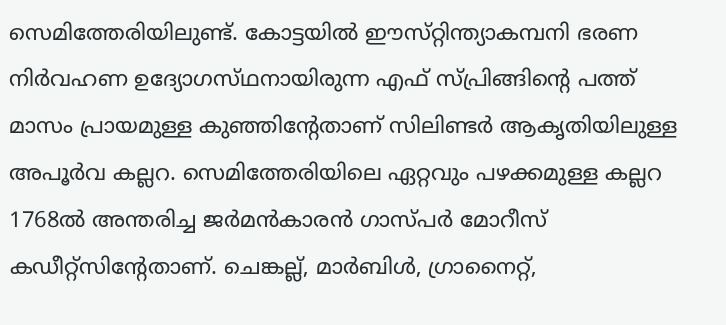സെമിത്തേരിയിലുണ്ട്‌. കോട്ടയില്‍ ഈസ്‌റ്റിന്ത്യാകമ്പനി ഭരണ നിര്‍വഹണ ഉദ്യോഗസ്‌ഥനായിരുന്ന എഫ്‌ സ്‌പ്രിങ്ങിന്റെ പത്ത്‌ മാസം പ്രായമുള്ള കുഞ്ഞിന്റേതാണ്‌ സിലിണ്ടര്‍ ആകൃതിയിലുള്ള അപൂര്‍വ കല്ലറ. സെമിത്തേരിയിലെ ഏറ്റവും പഴക്കമുള്ള കല്ലറ 1768ല്‍ അന്തരിച്ച ജര്‍മന്‍കാരന്‍ ഗാസ്‌പര്‍ മോറീസ്‌ കഡീറ്റ്‌സിന്റേതാണ്‌. ചെങ്കല്ല്‌, മാര്‍ബിള്‍, ഗ്രാനൈറ്റ്‌,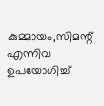കുമ്മായം,സിമന്റ്‌ എന്നിവ ഉപയോഗിച്ച്‌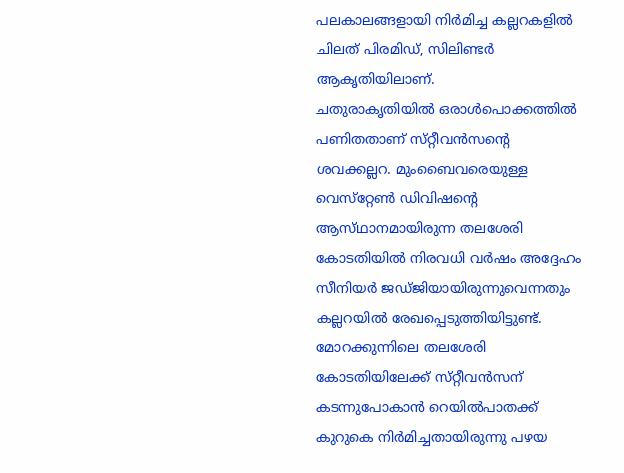പലകാലങ്ങളായി നിര്‍മിച്ച കല്ലറകളില്‍ ചിലത്‌ പിരമിഡ്‌, സിലിണ്ടര്‍ ആകൃതിയിലാണ്‌.
ചതുരാകൃതിയില്‍ ഒരാള്‍പൊക്കത്തില്‍ പണിതതാണ്‌ സ്‌റ്റീവന്‍സന്റെ ശവക്കല്ലറ. മുംബൈവരെയുള്ള വെസ്‌റ്റേണ്‍ ഡിവിഷന്റെ ആസ്‌ഥാനമായിരുന്ന തലശേരി കോടതിയില്‍ നിരവധി വര്‍ഷം അദ്ദേഹം സീനിയര്‍ ജഡ്‌ജിയായിരുന്നുവെന്നതും കല്ലറയില്‍ രേഖപ്പെടുത്തിയിട്ടുണ്ട്‌. മോറക്കുന്നിലെ തലശേരി കോടതിയിലേക്ക്‌ സ്‌റ്റീവന്‍സന്‌ കടന്നുപോകാന്‍ റെയില്‍പാതക്ക്‌ കുറുകെ നിര്‍മിച്ചതായിരുന്നു പഴയ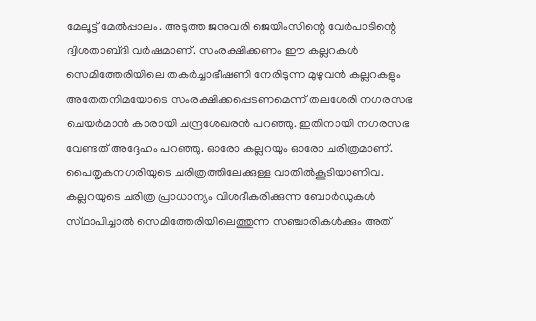മേലൂട്ട്‌ മേല്‍പ്പാലം. അടുത്ത ജനുവരി ജെയിംസിന്റെ വേര്‍പാടിന്റെ ദ്വിശതാബ്‌ദി വര്‍ഷമാണ്‌. സംരക്ഷിക്കണം ഈ കല്ലറകള്‍ സെമിത്തേരിയിലെ തകര്‍ച്ചാഭീഷണി നേരിടുന്ന മുഴുവന്‍ കല്ലറകളും അതേതനിമയോടെ സംരക്ഷിക്കപ്പെടണമെന്ന്‌ തലശേരി നഗരസഭ ചെയര്‍മാന്‍ കാരായി ചന്ദ്രശേഖരന്‍ പറഞ്ഞു. ഇതിനായി നഗരസഭ വേണ്ടത്‌ അദ്ദേഹം പറഞ്ഞു. ഓരോ കല്ലറയും ഓരോ ചരിത്രമാണ്‌. പൈതൃകനഗരിയുടെ ചരിത്രത്തിലേക്കുള്ള വാതില്‍കൂടിയാണിവ. കല്ലറയുടെ ചരിത്ര പ്രാധാന്യം വിശദീകരിക്കുന്ന ബോര്‍ഡുകള്‍ സ്‌ഥാപിച്ചാല്‍ സെമിത്തേരിയിലെത്തുന്ന സഞ്ചാരികള്‍ക്കും അത്‌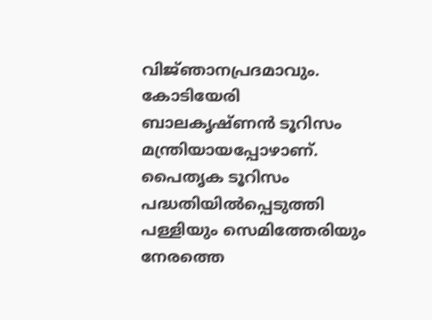വിജ്‌ഞാനപ്രദമാവും. കോടിയേരി ബാലകൃഷ്‌ണന്‍ ടൂറിസം മന്ത്രിയായപ്പോഴാണ്‌. പൈതൃക ടൂറിസം പദ്ധതിയില്‍പ്പെടുത്തി പള്ളിയും സെമിത്തേരിയും നേരത്തെ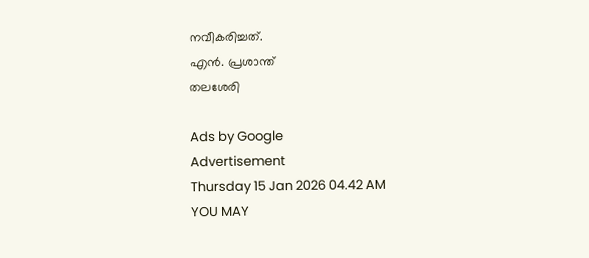നവീകരിച്ചത്‌.
എന്‍. പ്രശാന്ത്‌
തലശേരി

Ads by Google
Advertisement
Thursday 15 Jan 2026 04.42 AM
YOU MAY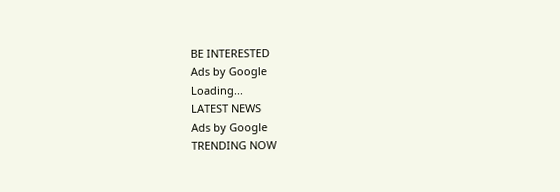BE INTERESTED
Ads by Google
Loading...
LATEST NEWS
Ads by Google
TRENDING NOW